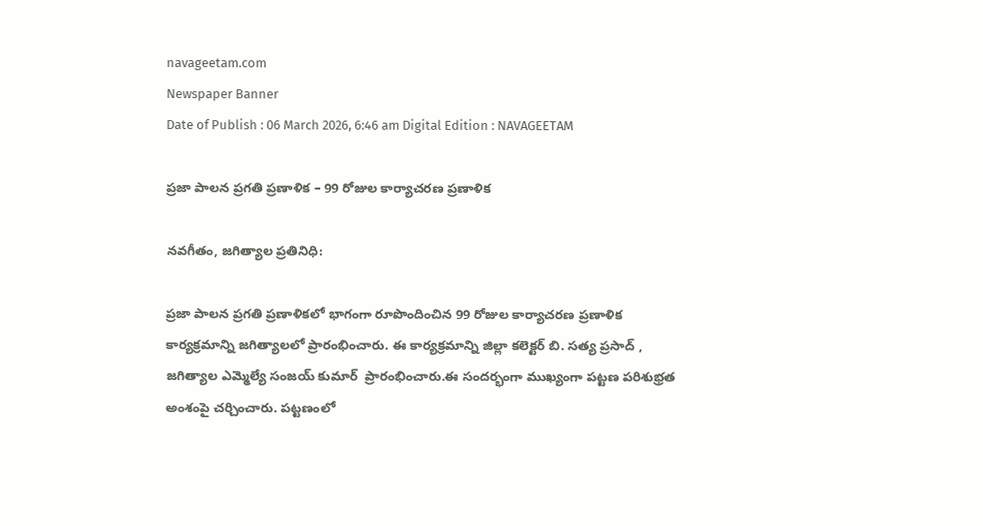navageetam.com
Newspaper Banner
Date of Publish : 06 March 2026, 6:46 am Digital Edition : NAVAGEETAM

ప్రజా పాలన ప్రగతి ప్రణాళిక – 99 రోజుల కార్యాచరణ ప్రణాళిక

నవగీతం, జగిత్యాల ప్రతినిధి:

ప్రజా పాలన ప్రగతి ప్రణాళికలో భాగంగా రూపొందించిన 99 రోజుల కార్యాచరణ ప్రణాళిక కార్యక్రమాన్ని జగిత్యాలలో ప్రారంభించారు. ఈ కార్యక్రమాన్ని జిల్లా కలెక్టర్ బి. సత్య ప్రసాద్ , జగిత్యాల ఎమ్మెల్యే సంజయ్ కుమార్  ప్రారంభించారు.ఈ సందర్భంగా ముఖ్యంగా పట్టణ పరిశుభ్రత  అంశంపై చర్చించారు. పట్టణంలో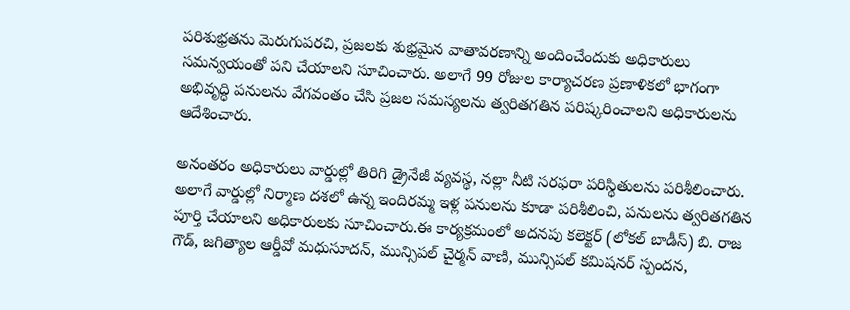పరిశుభ్రతను మెరుగుపరచి, ప్రజలకు శుభ్రమైన వాతావరణాన్ని అందించేందుకు అధికారులు సమన్వయంతో పని చేయాలని సూచించారు. అలాగే 99 రోజుల కార్యాచరణ ప్రణాళికలో భాగంగా అభివృద్ధి పనులను వేగవంతం చేసి ప్రజల సమస్యలను త్వరితగతిన పరిష్కరించాలని అధికారులను ఆదేశించారు.

అనంతరం అధికారులు వార్డుల్లో తిరిగి డ్రైనేజీ వ్యవస్థ, నల్లా నీటి సరఫరా పరిస్థితులను పరిశీలించారు. అలాగే వార్డుల్లో నిర్మాణ దశలో ఉన్న ఇందిరమ్మ ఇళ్ల పనులను కూడా పరిశీలించి, పనులను త్వరితగతిన పూర్తి చేయాలని అధికారులకు సూచించారు.ఈ కార్యక్రమంలో అదనపు కలెక్టర్ (లోకల్ బాడీస్) బి. రాజ గౌడ్, జగిత్యాల ఆర్డీవో మధుసూదన్, మున్సిపల్ చైర్మన్ వాణి, మున్సిపల్ కమిషనర్ స్పందన,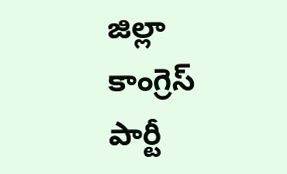జిల్లా కాంగ్రెస్ పార్టీ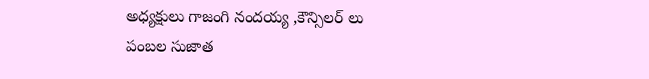అధ్యక్షులు గాజంగి నందయ్య ,కౌన్సిలర్ లు పంబల సుజాత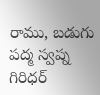రాము, బడుగు పద్మ స్వప్న గిరిధర్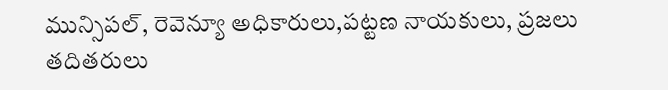మున్సిపల్, రెవెన్యూ అధికారులు,పట్టణ నాయకులు, ప్రజలు తదితరులు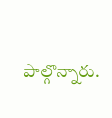పాల్గొన్నారు.